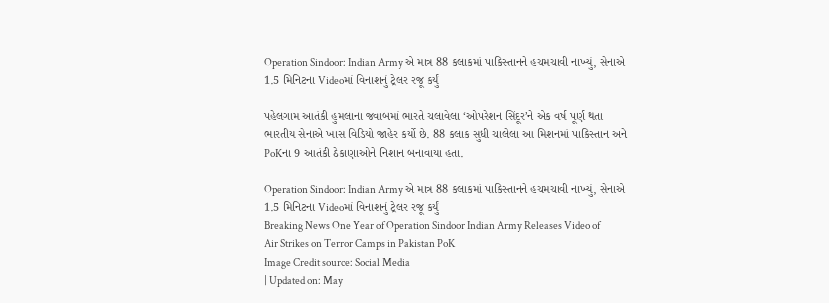Operation Sindoor: Indian Army એ માત્ર 88 કલાકમાં પાકિસ્તાનને હચમચાવી નાખ્યું, સેનાએ 1.5 મિનિટના Videoમાં વિનાશનું ટ્રેલર રજૂ કર્યું

પહેલગામ આતંકી હુમલાના જવાબમાં ભારતે ચલાવેલા ‘ઓપરેશન સિંદૂર’ને એક વર્ષ પૂર્ણ થતા ભારતીય સેનાએ ખાસ વિડિયો જાહેર કર્યો છે. 88 કલાક સુધી ચાલેલા આ મિશનમાં પાકિસ્તાન અને PoKના 9 આતંકી ઠેકાણાઓને નિશાન બનાવાયા હતા.

Operation Sindoor: Indian Army એ માત્ર 88 કલાકમાં પાકિસ્તાનને હચમચાવી નાખ્યું, સેનાએ 1.5 મિનિટના Videoમાં વિનાશનું ટ્રેલર રજૂ કર્યું
Breaking News One Year of Operation Sindoor Indian Army Releases Video of Air Strikes on Terror Camps in Pakistan PoK
Image Credit source: Social Media
| Updated on: May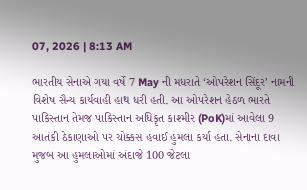07, 2026 | 8:13 AM

ભારતીય સેનાએ ગયા વર્ષે 7 May ની મધરાતે ‘ઓપરેશન સિંદૂર’ નામની વિશેષ સૈન્ય કાર્યવાહી હાથ ધરી હતી. આ ઓપરેશન હેઠળ ભારતે પાકિસ્તાન તેમજ પાકિસ્તાન અધિકૃત કાશ્મીર (PoK)માં આવેલા 9 આતંકી ઠેકાણાઓ પર ચોક્કસ હવાઈ હુમલા કર્યા હતા. સેનાના દાવા મુજબ આ હુમલાઓમાં અંદાજે 100 જેટલા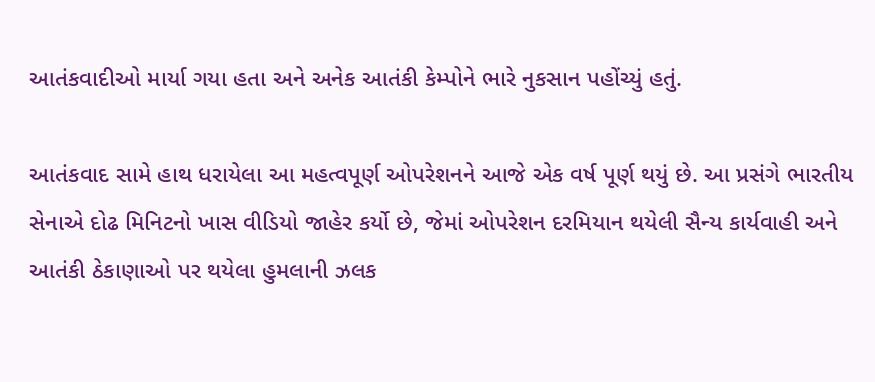આતંકવાદીઓ માર્યા ગયા હતા અને અનેક આતંકી કેમ્પોને ભારે નુકસાન પહોંચ્યું હતું.

આતંકવાદ સામે હાથ ધરાયેલા આ મહત્વપૂર્ણ ઓપરેશનને આજે એક વર્ષ પૂર્ણ થયું છે. આ પ્રસંગે ભારતીય સેનાએ દોઢ મિનિટનો ખાસ વીડિયો જાહેર કર્યો છે, જેમાં ઓપરેશન દરમિયાન થયેલી સૈન્ય કાર્યવાહી અને આતંકી ઠેકાણાઓ પર થયેલા હુમલાની ઝલક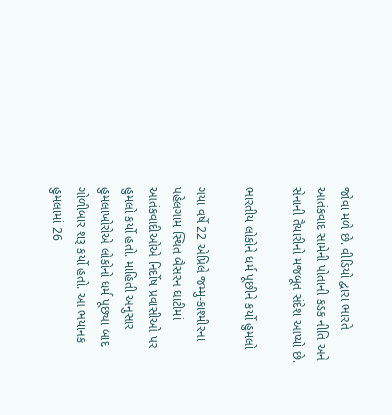જોવા મળે છે. વીડિયો દ્વારા ભારતે આતંકવાદ સામેની પોતાની કડક નીતિ અને સેનાની તૈયારીનો મજબૂત સંદેશ આપ્યો છે.

ભારતીય લોકોને ધર્મ પૂછીને કર્યો હુમલો

ગયા વર્ષે 22 એપ્રિલે જમ્મુ-કાશ્મીરના પહેલગામ સ્થિત બૈસરન ઘાટીમાં આતંકવાદીઓએ નિર્દોષ પ્રવાસીઓ પર હુમલો કર્યો હતો. માહિતી અનુસાર હુમલાખોરોએ લોકોનો ધર્મ પૂછ્યા બાદ ગોળીબાર શરૂ કર્યો હતો. આ ભયાનક હુમલામાં 26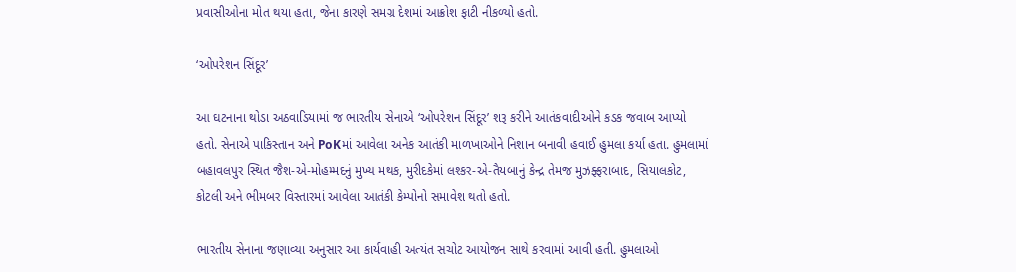પ્રવાસીઓના મોત થયા હતા, જેના કારણે સમગ્ર દેશમાં આક્રોશ ફાટી નીકળ્યો હતો.

‘ઓપરેશન સિંદૂર’

આ ઘટનાના થોડા અઠવાડિયામાં જ ભારતીય સેનાએ ‘ઓપરેશન સિંદૂર’ શરૂ કરીને આતંકવાદીઓને કડક જવાબ આપ્યો હતો. સેનાએ પાકિસ્તાન અને PoKમાં આવેલા અનેક આતંકી માળખાઓને નિશાન બનાવી હવાઈ હુમલા કર્યા હતા. હુમલામાં બહાવલપુર સ્થિત જૈશ-એ-મોહમ્મદનું મુખ્ય મથક, મુરીદકેમાં લશ્કર-એ-તૈયબાનું કેન્દ્ર તેમજ મુઝફ્ફરાબાદ, સિયાલકોટ, કોટલી અને ભીમબર વિસ્તારમાં આવેલા આતંકી કેમ્પોનો સમાવેશ થતો હતો.

ભારતીય સેનાના જણાવ્યા અનુસાર આ કાર્યવાહી અત્યંત સચોટ આયોજન સાથે કરવામાં આવી હતી. હુમલાઓ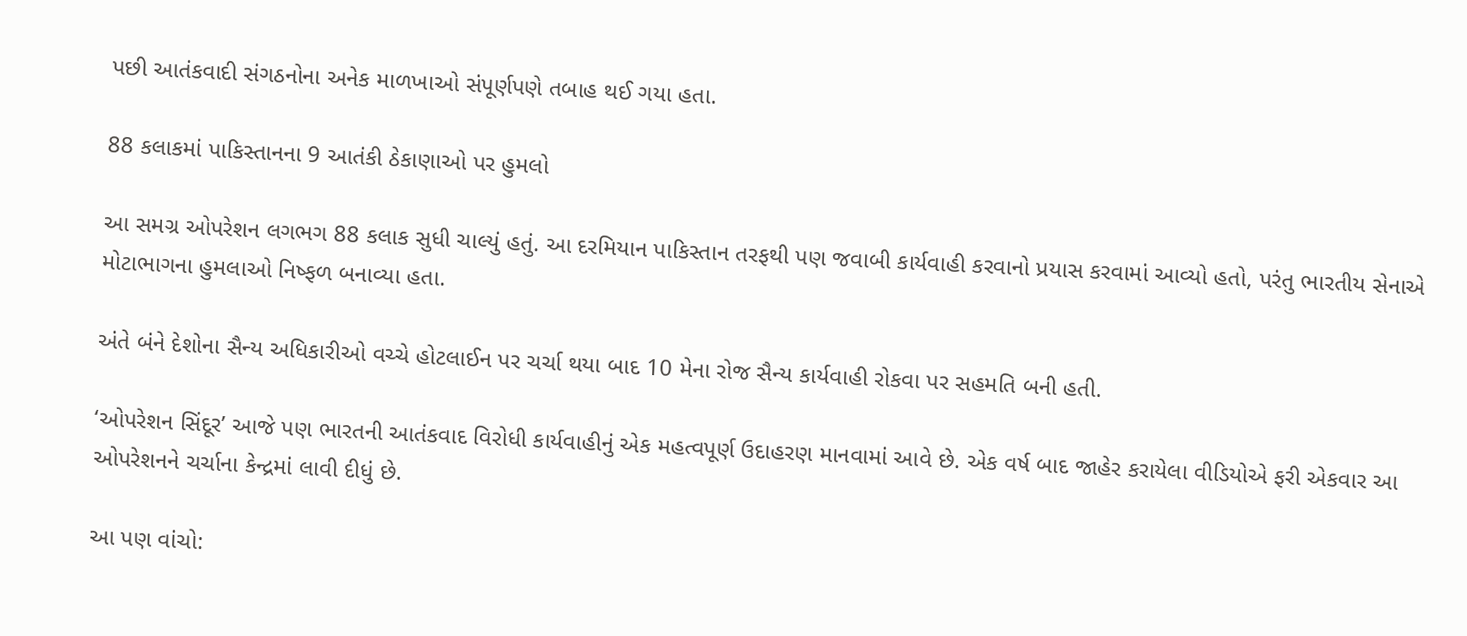પછી આતંકવાદી સંગઠનોના અનેક માળખાઓ સંપૂર્ણપણે તબાહ થઈ ગયા હતા.

88 કલાકમાં પાકિસ્તાનના 9 આતંકી ઠેકાણાઓ પર હુમલો

આ સમગ્ર ઓપરેશન લગભગ 88 કલાક સુધી ચાલ્યું હતું. આ દરમિયાન પાકિસ્તાન તરફથી પણ જવાબી કાર્યવાહી કરવાનો પ્રયાસ કરવામાં આવ્યો હતો, પરંતુ ભારતીય સેનાએ મોટાભાગના હુમલાઓ નિષ્ફળ બનાવ્યા હતા.

અંતે બંને દેશોના સૈન્ય અધિકારીઓ વચ્ચે હોટલાઈન પર ચર્ચા થયા બાદ 10 મેના રોજ સૈન્ય કાર્યવાહી રોકવા પર સહમતિ બની હતી.

‘ઓપરેશન સિંદૂર’ આજે પણ ભારતની આતંકવાદ વિરોધી કાર્યવાહીનું એક મહત્વપૂર્ણ ઉદાહરણ માનવામાં આવે છે. એક વર્ષ બાદ જાહેર કરાયેલા વીડિયોએ ફરી એકવાર આ ઓપરેશનને ચર્ચાના કેન્દ્રમાં લાવી દીધું છે.

આ પણ વાંચો: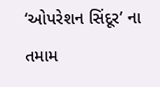‘ઓપરેશન સિંદૂર’ ના તમામ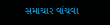સમાચાર વાંચવા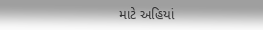માટે અહિયાં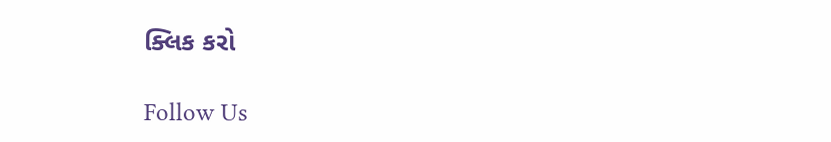ક્લિક કરો

Follow Us